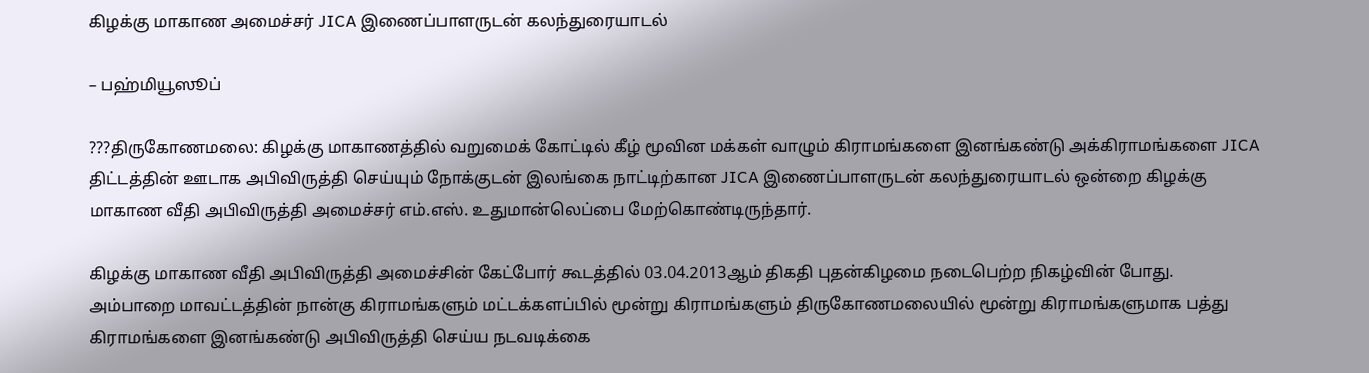கிழக்கு மாகாண அமைச்சர் JICA இணைப்பாளருடன் கலந்துரையாடல்

– பஹ்மியூஸூப்

???திருகோணமலை: கிழக்கு மாகாணத்தில் வறுமைக் கோட்டில் கீழ் மூவின மக்கள் வாழும் கிராமங்களை இனங்கண்டு அக்கிராமங்களை JICA  திட்டத்தின் ஊடாக அபிவிருத்தி செய்யும் நோக்குடன் இலங்கை நாட்டிற்கான JICA இணைப்பாளருடன் கலந்துரையாடல் ஒன்றை கிழக்கு மாகாண வீதி அபிவிருத்தி அமைச்சர் எம்.எஸ். உதுமான்லெப்பை மேற்கொண்டிருந்தார்.

கிழக்கு மாகாண வீதி அபிவிருத்தி அமைச்சின் கேட்போர் கூடத்தில் 03.04.2013ஆம் திகதி புதன்கிழமை நடைபெற்ற நிகழ்வின் போது. அம்பாறை மாவட்டத்தின் நான்கு கிராமங்களும் மட்டக்களப்பில் மூன்று கிராமங்களும் திருகோணமலையில் மூன்று கிராமங்களுமாக பத்து கிராமங்களை இனங்கண்டு அபிவிருத்தி செய்ய நடவடிக்கை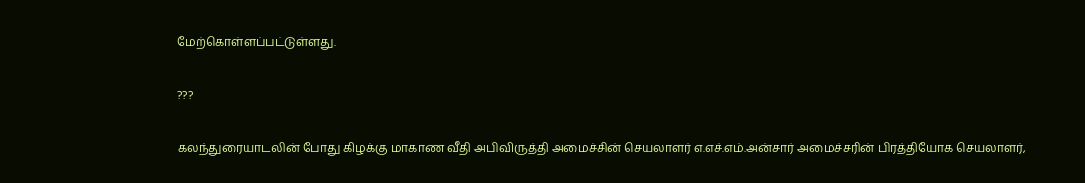மேற்கொள்ளப்பட்டுள்ளது.

???

கலந்துரையாடலின் போது கிழக்கு மாகாண வீதி அபிவிருத்தி அமைச்சின் செயலாளர் எ.எச்.எம்.அன்சார் அமைச்சரின் பிரத்தியோக செயலாளர்,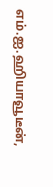எம்.ஐ.ஹியாவூடீன்,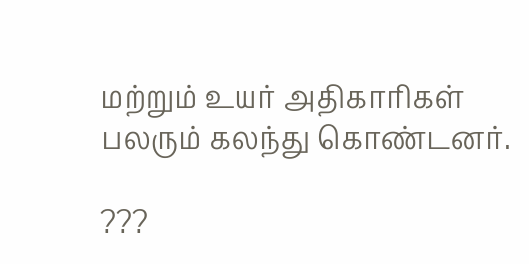மற்றும் உயர் அதிகாரிகள் பலரும் கலந்து கொண்டனர்.

???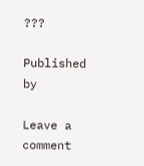???

Published by

Leave a comment